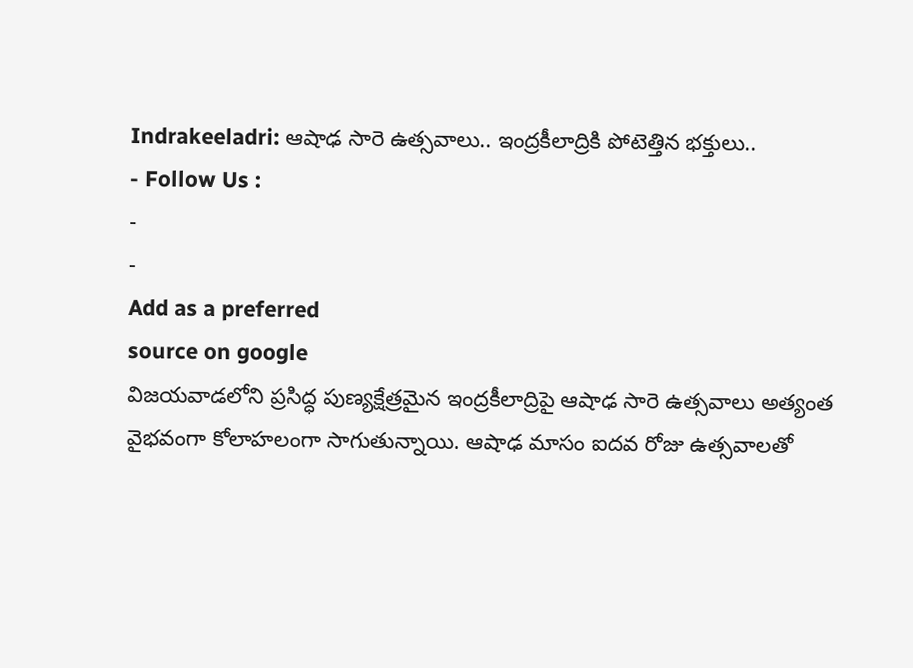Indrakeeladri: ఆషాఢ సారె ఉత్సవాలు.. ఇంద్రకీలాద్రికి పోటెత్తిన భక్తులు..
- Follow Us :
-
-
Add as a preferred
source on google
విజయవాడలోని ప్రసిద్ధ పుణ్యక్షేత్రమైన ఇంద్రకీలాద్రిపై ఆషాఢ సారె ఉత్సవాలు అత్యంత వైభవంగా కోలాహలంగా సాగుతున్నాయి. ఆషాఢ మాసం ఐదవ రోజు ఉత్సవాలతో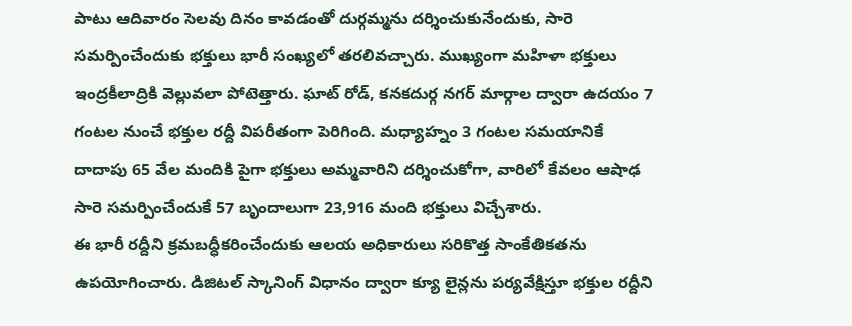పాటు ఆదివారం సెలవు దినం కావడంతో దుర్గమ్మను దర్శించుకునేందుకు, సారె సమర్పించేందుకు భక్తులు భారీ సంఖ్యలో తరలివచ్చారు. ముఖ్యంగా మహిళా భక్తులు ఇంద్రకీలాద్రికి వెల్లువలా పోటెత్తారు. ఘాట్ రోడ్, కనకదుర్గ నగర్ మార్గాల ద్వారా ఉదయం 7 గంటల నుంచే భక్తుల రద్దీ విపరీతంగా పెరిగింది. మధ్యాహ్నం 3 గంటల సమయానికే దాదాపు 65 వేల మందికి పైగా భక్తులు అమ్మవారిని దర్శించుకోగా, వారిలో కేవలం ఆషాఢ సారె సమర్పించేందుకే 57 బృందాలుగా 23,916 మంది భక్తులు విచ్చేశారు.
ఈ భారీ రద్దీని క్రమబద్ధీకరించేందుకు ఆలయ అధికారులు సరికొత్త సాంకేతికతను ఉపయోగించారు. డిజిటల్ స్కానింగ్ విధానం ద్వారా క్యూ లైన్లను పర్యవేక్షిస్తూ భక్తుల రద్దీని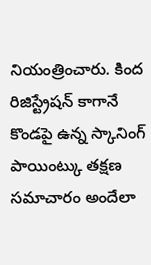నియంత్రించారు. కింద రిజిస్ట్రేషన్ కాగానే కొండపై ఉన్న స్కానింగ్ పాయింట్కు తక్షణ సమాచారం అందేలా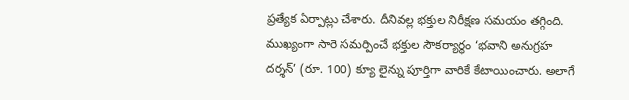ప్రత్యేక ఏర్పాట్లు చేశారు. దీనివల్ల భక్తుల నిరీక్షణ సమయం తగ్గింది. ముఖ్యంగా సారె సమర్పించే భక్తుల సౌకర్యార్థం ‘భవాని అనుగ్రహ దర్శన్’ (రూ. 100) క్యూ లైన్ను పూర్తిగా వారికే కేటాయించారు. అలాగే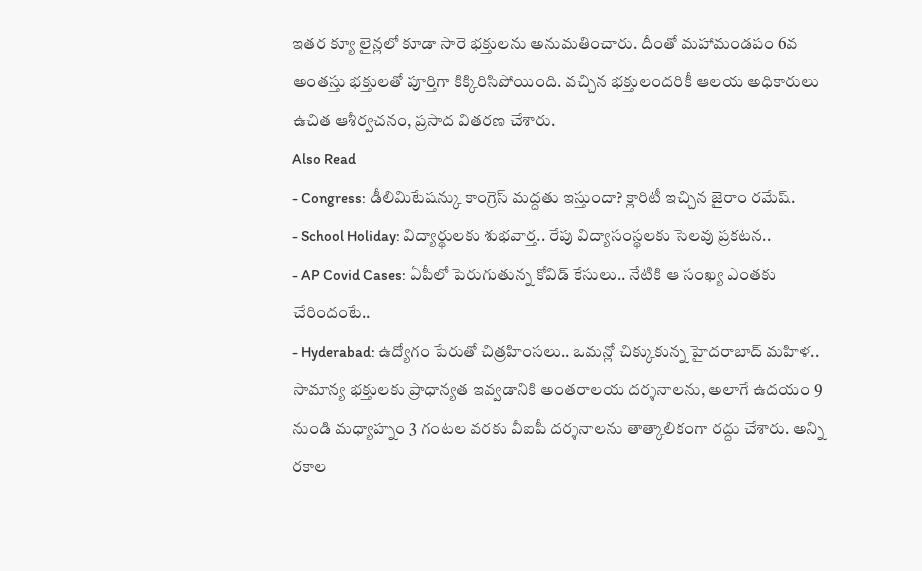ఇతర క్యూ లైన్లలో కూడా సారె భక్తులను అనుమతించారు. దీంతో మహామండపం 6వ అంతస్తు భక్తులతో పూర్తిగా కిక్కిరిసిపోయింది. వచ్చిన భక్తులందరికీ ఆలయ అధికారులు ఉచిత ఆశీర్వచనం, ప్రసాద వితరణ చేశారు.
Also Read
- Congress: డీలిమిటేషన్కు కాంగ్రెస్ మద్దతు ఇస్తుందా? క్లారిటీ ఇచ్చిన జైరాం రమేష్.
- School Holiday: విద్యార్థులకు శుభవార్త.. రేపు విద్యాసంస్థలకు సెలవు ప్రకటన..
- AP Covid Cases: ఏపీలో పెరుగుతున్న కోవిడ్ కేసులు.. నేటికి ఆ సంఖ్య ఎంతకు చేరిందంటే..
- Hyderabad: ఉద్యోగం పేరుతో చిత్రహింసలు.. ఒమన్లో చిక్కుకున్న హైదరాబాద్ మహిళ..
సామాన్య భక్తులకు ప్రాధాన్యత ఇవ్వడానికి అంతరాలయ దర్శనాలను, అలాగే ఉదయం 9 నుండి మధ్యాహ్నం 3 గంటల వరకు వీఐపీ దర్శనాలను తాత్కాలికంగా రద్దు చేశారు. అన్ని రకాల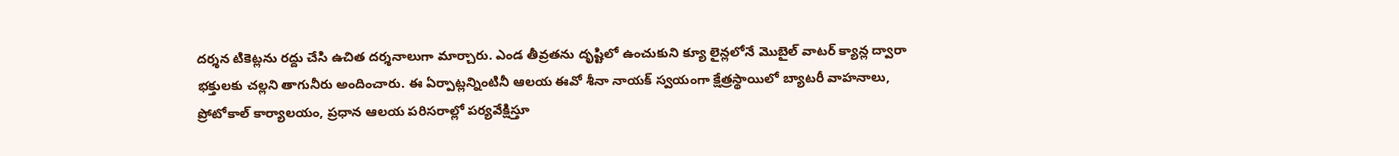దర్శన టికెట్లను రద్దు చేసి ఉచిత దర్శనాలుగా మార్చారు. ఎండ తీవ్రతను దృష్టిలో ఉంచుకుని క్యూ లైన్లలోనే మొబైల్ వాటర్ క్యాన్ల ద్వారా భక్తులకు చల్లని తాగునీరు అందించారు. ఈ ఏర్పాట్లన్నింటినీ ఆలయ ఈవో శీనా నాయక్ స్వయంగా క్షేత్రస్థాయిలో బ్యాటరీ వాహనాలు, ప్రోటోకాల్ కార్యాలయం, ప్రధాన ఆలయ పరిసరాల్లో పర్యవేక్షిస్తూ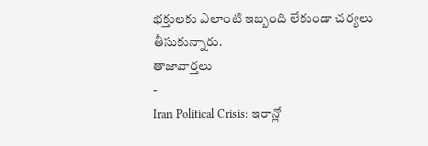భక్తులకు ఎలాంటి ఇబ్బంది లేకుండా చర్యలు తీసుకున్నారు.
తాజావార్తలు
-
Iran Political Crisis: ఇరాన్లో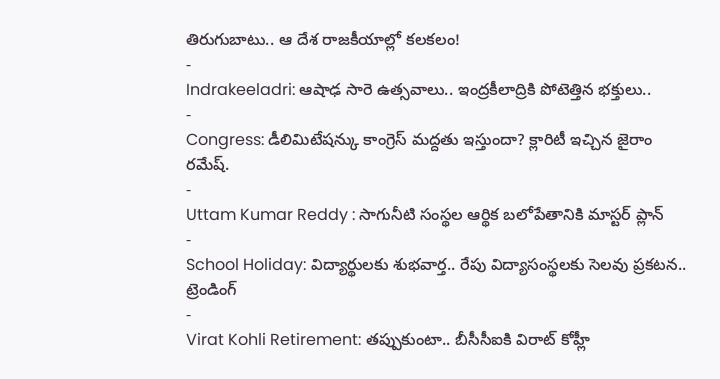తిరుగుబాటు.. ఆ దేశ రాజకీయాల్లో కలకలం!
-
Indrakeeladri: ఆషాఢ సారె ఉత్సవాలు.. ఇంద్రకీలాద్రికి పోటెత్తిన భక్తులు..
-
Congress: డీలిమిటేషన్కు కాంగ్రెస్ మద్దతు ఇస్తుందా? క్లారిటీ ఇచ్చిన జైరాం రమేష్.
-
Uttam Kumar Reddy : సాగునీటి సంస్థల ఆర్థిక బలోపేతానికి మాస్టర్ ప్లాన్
-
School Holiday: విద్యార్థులకు శుభవార్త.. రేపు విద్యాసంస్థలకు సెలవు ప్రకటన..
ట్రెండింగ్
-
Virat Kohli Retirement: తప్పుకుంటా.. బీసీసీఐకి విరాట్ కోహ్లీ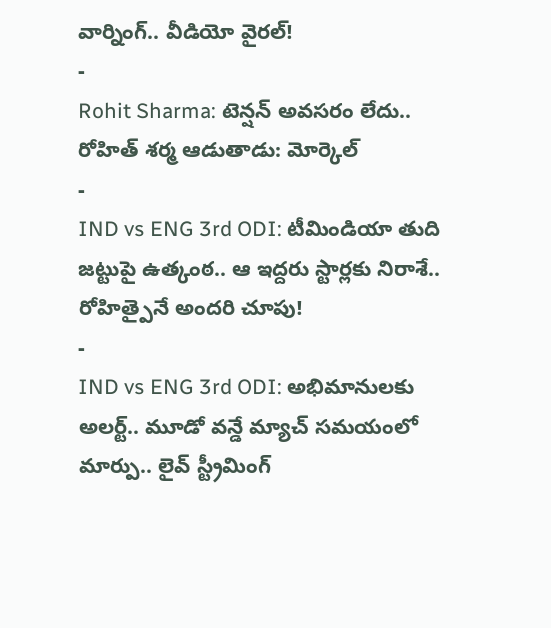వార్నింగ్.. వీడియో వైరల్!
-
Rohit Sharma: టెన్షన్ అవసరం లేదు.. రోహిత్ శర్మ ఆడుతాడు: మోర్కెల్
-
IND vs ENG 3rd ODI: టీమిండియా తుది జట్టుపై ఉత్కంఠ.. ఆ ఇద్దరు స్టార్లకు నిరాశే.. రోహిత్పైనే అందరి చూపు!
-
IND vs ENG 3rd ODI: అభిమానులకు అలర్ట్.. మూడో వన్డే మ్యాచ్ సమయంలో మార్పు.. లైవ్ స్ట్రీమింగ్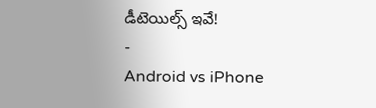డీటెయిల్స్ ఇవే!
-
Android vs iPhone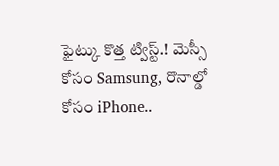ఫైట్కు కొత్త ట్విస్ట్.! మెస్సీ కోసం Samsung, రొనాల్డో కోసం iPhone..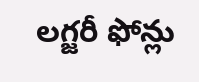లగ్జరీ ఫోన్లు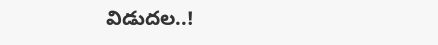విడుదల..!